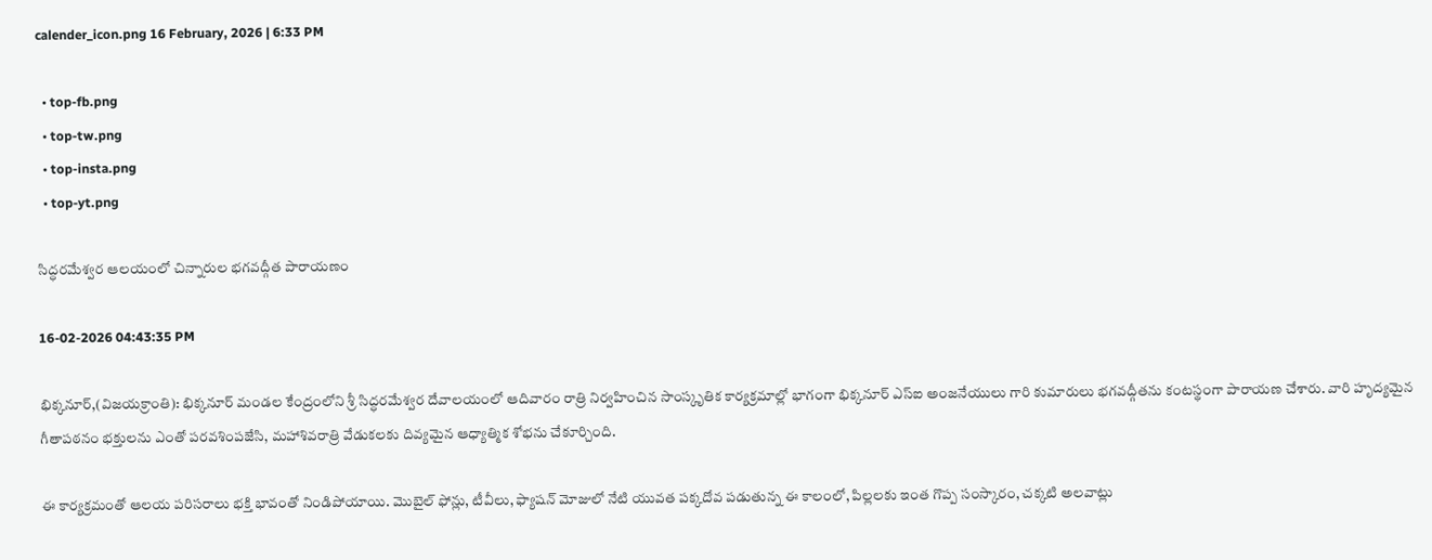calender_icon.png 16 February, 2026 | 6:33 PM

  • top-fb.png
  • top-tw.png
  • top-insta.png
  • top-yt.png

సిద్ధరమేశ్వర ఆలయంలో చిన్నారుల భగవద్గీత పారాయణం

16-02-2026 04:43:35 PM

భిక్కనూర్,(విజయక్రాంతి): భిక్కనూర్ మండల కేంద్రంలోని శ్రీ సిద్ధరమేశ్వర దేవాలయంలో ఆదివారం రాత్రి నిర్వహించిన సాంస్కృతిక కార్యక్రమాల్లో భాగంగా భిక్కనూర్ ఎస్‌ఐ అంజనేయులు గారి కుమారులు భగవద్గీతను కంటస్థంగా పారాయణ చేశారు. వారి హృద్యమైన గీతాపఠనం భక్తులను ఎంతో పరవశింపజేసి, మహాశివరాత్రి వేడుకలకు దివ్యమైన ఆధ్యాత్మిక శోభను చేకూర్చింది.

ఈ కార్యక్రమంతో ఆలయ పరిసరాలు భక్తి భావంతో నిండిపోయాయి. మొబైల్ ఫోన్లు, టీవీలు, ఫ్యాషన్ మోజులో నేటి యువత పక్కదోవ పడుతున్న ఈ కాలంలో, పిల్లలకు ఇంత గొప్ప సంస్కారం, చక్కటి అలవాట్లు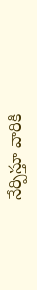నేర్పిస్తూ వారికి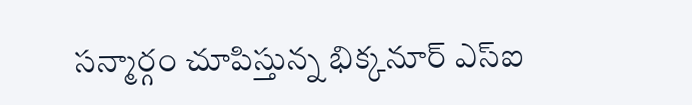సన్మార్గం చూపిస్తున్న భిక్కనూర్ ఎస్‌ఐ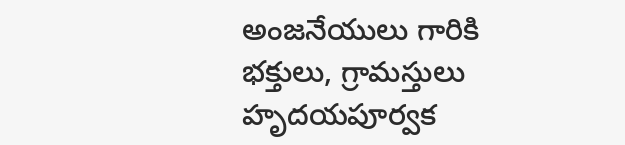అంజనేయులు గారికి భక్తులు, గ్రామస్తులు హృదయపూర్వక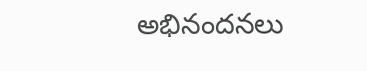అభినందనలు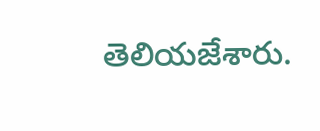తెలియజేశారు.